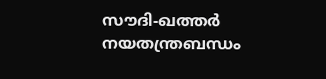സൗദി-ഖത്തര്‍ നയതന്ത്രബന്ധം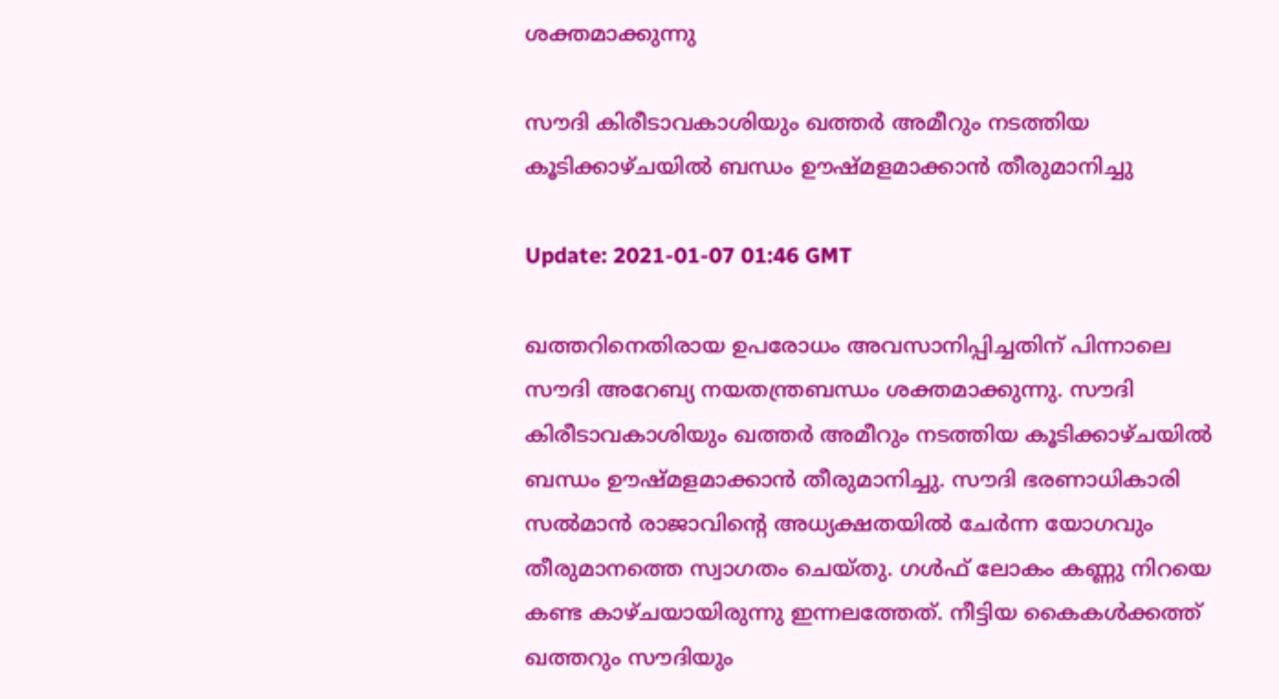ശക്തമാക്കുന്നു

സൗദി കിരീടാവകാശിയും ഖത്തർ അമീറും നടത്തിയ കൂടിക്കാഴ്ചയിൽ ബന്ധം ഊഷ്മളമാക്കാൻ തീരുമാനിച്ചു

Update: 2021-01-07 01:46 GMT

ഖത്തറിനെതിരായ ഉപരോധം അവസാനിപ്പിച്ചതിന് പിന്നാലെ സൗദി അറേബ്യ നയതന്ത്രബന്ധം ശക്തമാക്കുന്നു. സൗദി കിരീടാവകാശിയും ഖത്തർ അമീറും നടത്തിയ കൂടിക്കാഴ്ചയിൽ ബന്ധം ഊഷ്മളമാക്കാൻ തീരുമാനിച്ചു. സൗദി ഭരണാധികാരി സൽമാൻ രാജാവിന്‍റെ അധ്യക്ഷതയിൽ ചേർന്ന യോഗവും തീരുമാനത്തെ സ്വാഗതം ചെയ്തു. ഗൾഫ് ലോകം കണ്ണു നിറയെ കണ്ട കാഴ്ചയായിരുന്നു ഇന്നലത്തേത്. നീട്ടിയ കൈകൾക്കത്ത് ഖത്തറും സൗദിയും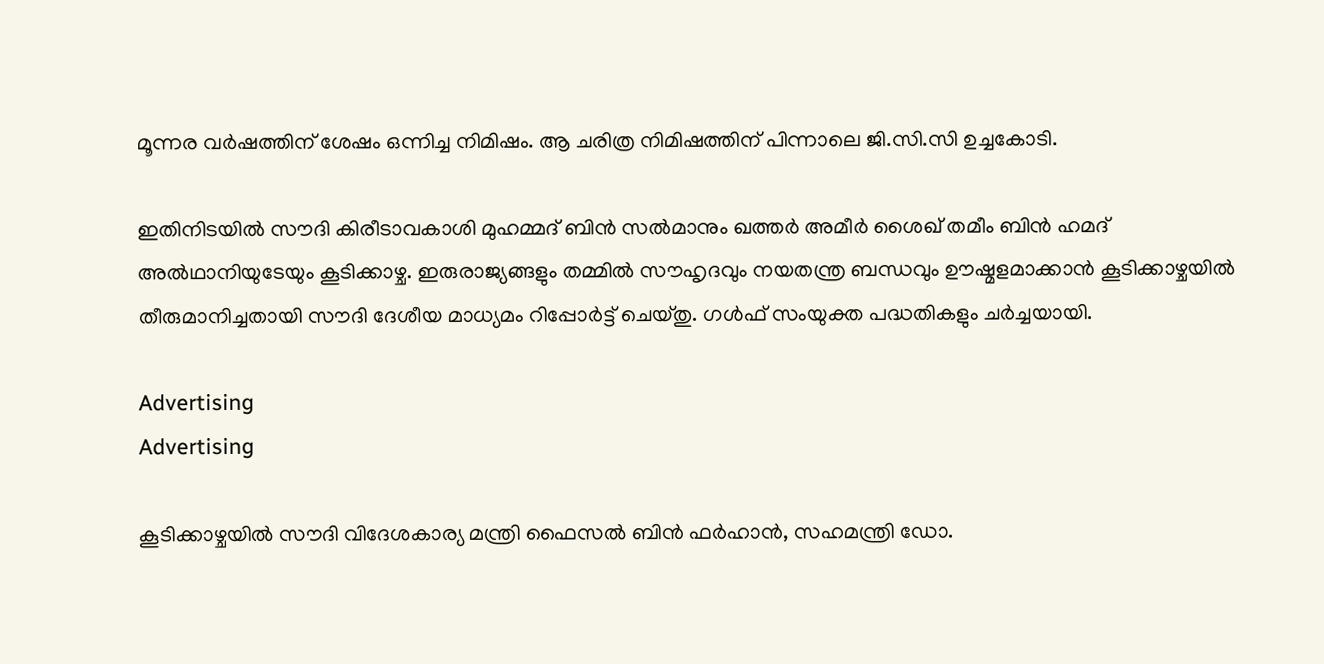മൂന്നര വർഷത്തിന് ശേഷം ഒന്നിച്ച നിമിഷം. ആ ചരിത്ര നിമിഷത്തിന് പിന്നാലെ ജി.സി.സി ഉച്ചകോടി.

ഇതിനിടയിൽ സൗദി കിരീടാവകാശി മുഹമ്മദ് ബിൻ സൽമാനും ഖത്തർ അമീർ ശൈഖ് തമീം ബിൻ ഹമദ് അൽഥാനിയുടേയും കൂടിക്കാഴ്ച. ഇരുരാജ്യങ്ങളും തമ്മിൽ സൗഹൃദവും നയതന്ത്ര ബന്ധവും ഊഷ്മളമാക്കാൻ കൂടിക്കാഴ്ചയിൽ തീരുമാനിച്ചതായി സൗദി ദേശീയ മാധ്യമം റിപ്പോർട്ട് ചെയ്തു. ഗൾഫ് സംയുക്ത പദ്ധതികളും ചർച്ചയായി.

Advertising
Advertising

കൂടിക്കാഴ്ചയിൽ സൗദി വിദേശകാര്യ മന്ത്രി ഫൈസൽ ബിൻ ഫർഹാൻ, സഹമന്ത്രി ഡോ.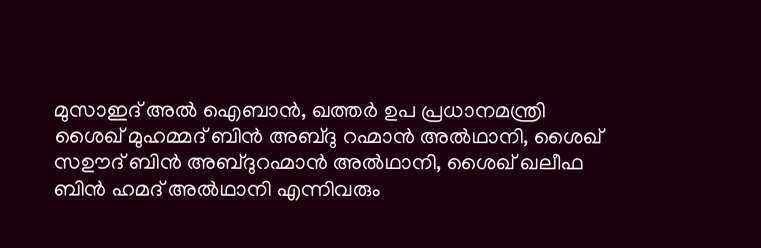മുസാഇദ് അൽ ഐബാൻ, ഖത്തർ ഉപ പ്രധാനമന്ത്രി ശൈഖ് മുഹമ്മദ് ബിൻ അബ്ദു റഹ്മാൻ അൽഥാനി, ശൈഖ് സഊദ് ബിൻ അബ്ദുറഹ്മാൻ അൽഥാനി, ശൈഖ് ഖലീഫ ബിൻ ഹമദ് അൽഥാനി എന്നിവരും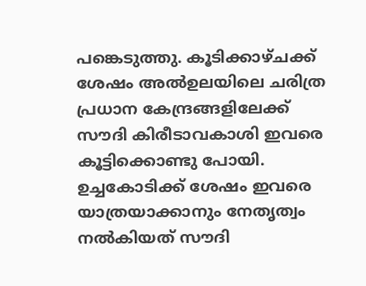പങ്കെടുത്തു. കൂടിക്കാഴ്ചക്ക് ശേഷം അൽഉലയിലെ ചരിത്ര പ്രധാന കേന്ദ്രങ്ങളിലേക്ക് സൗദി കിരീടാവകാശി ഇവരെ കൂട്ടിക്കൊണ്ടു പോയി. ഉച്ചകോടിക്ക് ശേഷം ഇവരെ യാത്രയാക്കാനും നേതൃത്വം നൽകിയത് സൗദി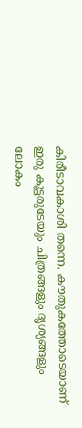കിരീടാവകാശി തന്നെ. കൗതുകത്തോടെയാണ് ഇരു കൂട്ടരുടേയും ചിത്രങ്ങളും ദൃശ്യങ്ങളും ലോകം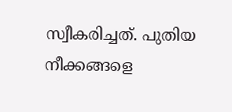സ്വീകരിച്ചത്. പുതിയ നീക്കങ്ങളെ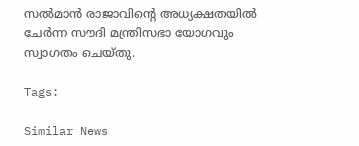സൽമാൻ രാജാവിന്‍റെ അധ്യക്ഷതയിൽ ചേർന്ന സൗദി മന്ത്രിസഭാ യോഗവും സ്വാഗതം ചെയ്തു.

Tags:

Similar News